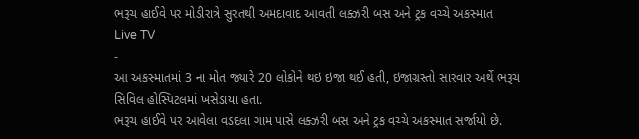ભરૂચ હાઈવે પર મોડીરાત્રે સુરતથી અમદાવાદ આવતી લક્ઝરી બસ અને ટ્રક વચ્ચે અકસ્માત
Live TV
-
આ અકસ્માતમાં 3 ના મોત જ્યારે 20 લોકોને થઇ ઇજા થઈ હતી, ઇજાગ્રસ્તો સારવાર અર્થે ભરૂચ સિવિલ હોસ્પિટલમાં ખસેડાયા હતા.
ભરૂચ હાઈવે પર આવેલા વડદલા ગામ પાસે લક્ઝરી બસ અને ટ્રક વચ્ચે અકસ્માત સર્જાયો છે.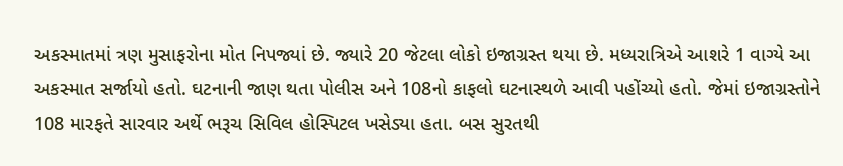અકસ્માતમાં ત્રણ મુસાફરોના મોત નિપજ્યાં છે. જ્યારે 20 જેટલા લોકો ઇજાગ્રસ્ત થયા છે. મધ્યરાત્રિએ આશરે 1 વાગ્યે આ અકસ્માત સર્જાયો હતો. ઘટનાની જાણ થતા પોલીસ અને 108નો કાફલો ઘટનાસ્થળે આવી પહોંચ્યો હતો. જેમાં ઇજાગ્રસ્તોને 108 મારફતે સારવાર અર્થે ભરૂચ સિવિલ હોસ્પિટલ ખસેડ્યા હતા. બસ સુરતથી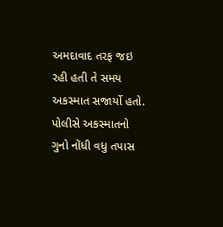અમદાવાદ તરફ જઇ રહી હતી તે સમય અકસ્માત સજાર્યો હતો. પોલીસે અકસ્માતનો ગુનો નોંધી વધુ તપાસ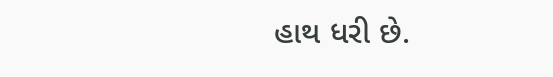હાથ ધરી છે.